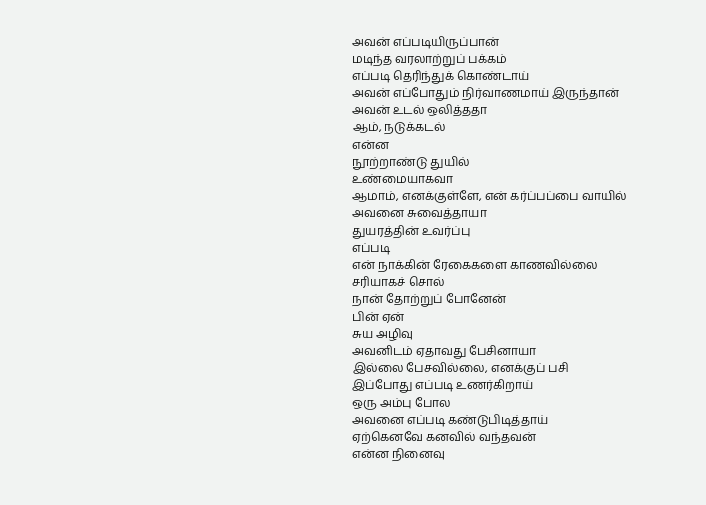அவன் எப்படியிருப்பான்
மடிந்த வரலாற்றுப் பக்கம்
எப்படி தெரிந்துக் கொண்டாய்
அவன் எப்போதும் நிர்வாணமாய் இருந்தான்
அவன் உடல் ஒலித்ததா
ஆம், நடுக்கடல்
என்ன
நூற்றாண்டு துயில்
உண்மையாகவா
ஆமாம், எனக்குள்ளே, என் கர்ப்பப்பை வாயில்
அவனை சுவைத்தாயா
துயரத்தின் உவர்ப்பு
எப்படி
என் நாக்கின் ரேகைகளை காணவில்லை
சரியாகச் சொல்
நான் தோற்றுப் போனேன்
பின் ஏன்
சுய அழிவு
அவனிடம் ஏதாவது பேசினாயா
இல்லை பேசவில்லை, எனக்குப் பசி
இப்போது எப்படி உணர்கிறாய்
ஒரு அம்பு போல
அவனை எப்படி கண்டுபிடித்தாய்
ஏற்கெனவே கனவில் வந்தவன்
என்ன நினைவு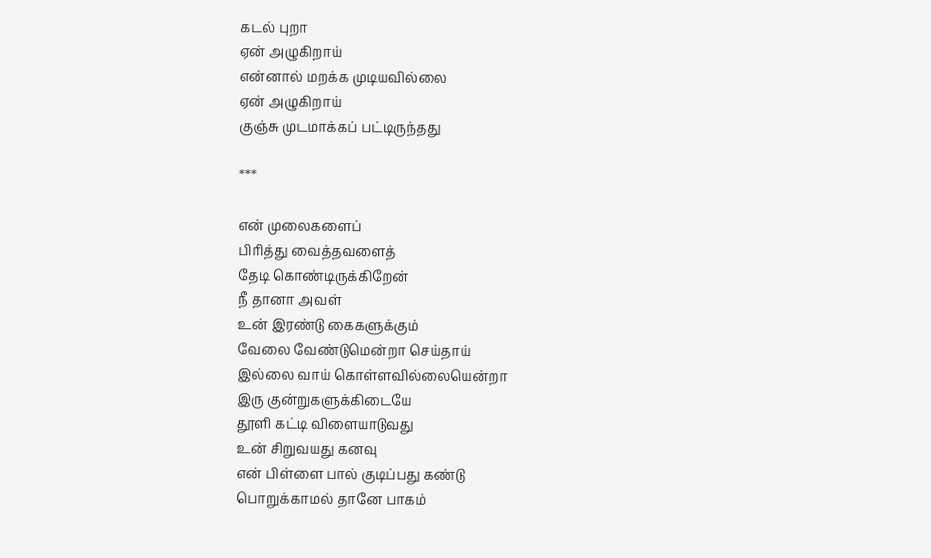கடல் புறா
ஏன் அழுகிறாய்
என்னால் மறக்க முடியவில்லை
ஏன் அழுகிறாய்
குஞ்சு முடமாக்கப் பட்டிருந்தது

***

என் முலைகளைப்
பிரித்து வைத்தவளைத்
தேடி கொண்டிருக்கிறேன்
நீ தானா அவள்
உன் இரண்டு கைகளுக்கும்
வேலை வேண்டுமென்றா செய்தாய்
இல்லை வாய் கொள்ளவில்லையென்றா
இரு குன்றுகளுக்கிடையே
தூளி கட்டி விளையாடுவது
உன் சிறுவயது கனவு
என் பிள்ளை பால் குடிப்பது கண்டு
பொறுக்காமல் தானே பாகம்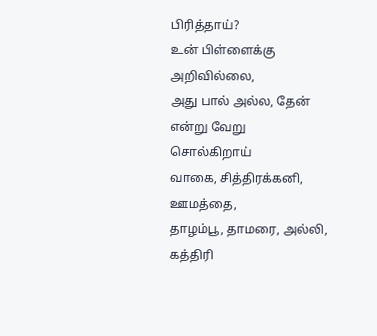பிரித்தாய்?
உன் பிள்ளைக்கு அறிவில்லை,
அது பால் அல்ல, தேன்
என்று வேறு சொல்கிறாய்
வாகை, சித்திரக்கனி, ஊமத்தை,
தாழம்பூ, தாமரை, அல்லி, கத்திரி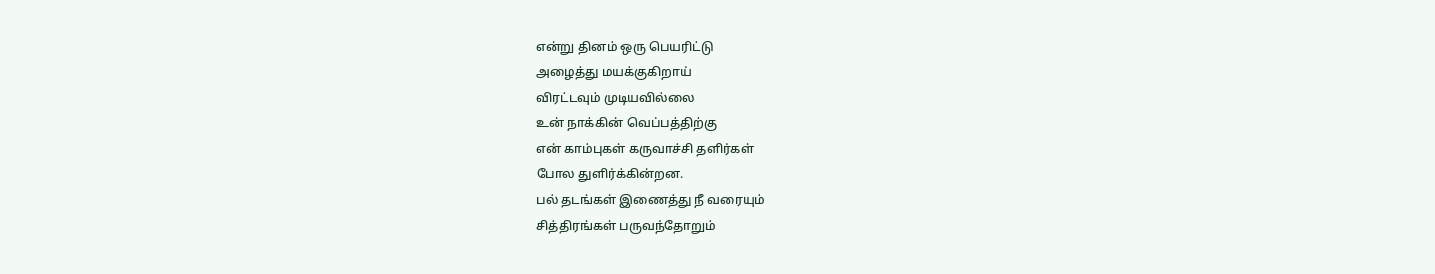என்று தினம் ஒரு பெயரிட்டு
அழைத்து மயக்குகிறாய்
விரட்டவும் முடியவில்லை
உன் நாக்கின் வெப்பத்திற்கு
என் காம்புகள் கருவாச்சி தளிர்கள்
போல துளிர்க்கின்றன.
பல் தடங்கள் இணைத்து நீ வரையும்
சித்திரங்கள் பருவந்தோறும்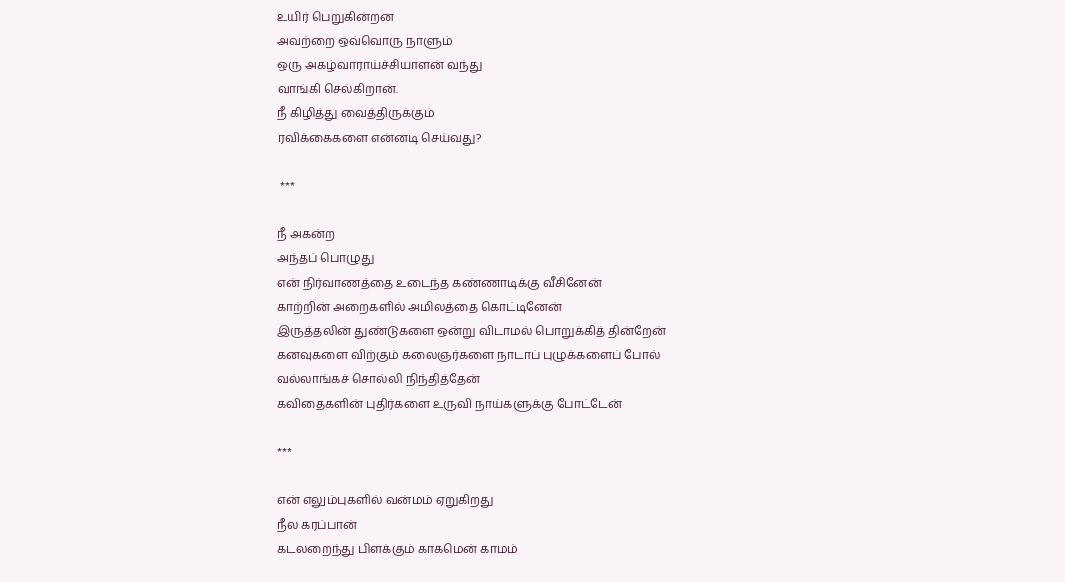உயிர் பெறுகின்றன
அவற்றை ஒவ்வொரு நாளும்
ஒரு அகழ்வாராய்ச்சியாளன் வந்து
வாங்கி செல்கிறான்.
நீ கிழித்து வைத்திருக்கும்
ரவிக்கைகளை என்னடி செய்வது?

 ***

நீ அகன்ற
அந்தப் பொழுது
என் நிர்வாணத்தை உடைந்த கண்ணாடிக்கு வீசினேன்
காற்றின் அறைகளில் அமிலத்தை கொட்டினேன்
இருத்தலின் துண்டுகளை ஒன்று விடாமல் பொறுக்கித் தின்றேன்
கனவுகளை விற்கும் கலைஞர்களை நாடாப் புழுக்களைப் போல்
வல்லாங்கச் சொல்லி நிந்தித்தேன்
கவிதைகளின் புதிர்களை உருவி நாய்களுக்கு போட்டேன்

***

என் எலும்புகளில் வன்மம் ஏறுகிறது
நீல கரப்பான்
கடலறைந்து பிளக்கும் காகமென் காமம்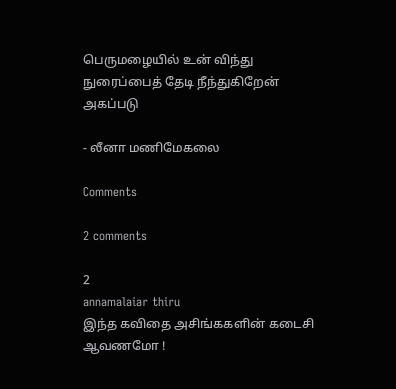பெருமழையில் உன் விந்து நுரைப்பைத் தேடி நீந்துகிறேன்
அகப்படு

- லீனா மணிமேகலை

Comments

2 comments

2
annamalaiar thiru
இந்த கவிதை அசிங்ககளின் கடைசி ஆவணமோ !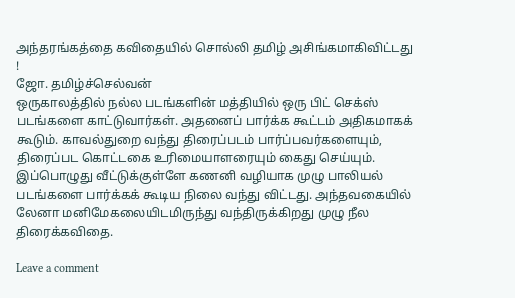அந்தரங்கத்தை கவிதையில் சொல்லி தமிழ் அசிங்கமாகிவிட்டது !
ஜோ. தமிழ்ச்செல்வன்
ஒருகாலத்தில் நல்ல படங்களின் மத்தியில் ஒரு பிட் செக்ஸ் படங்களை காட்டுவார்கள். அதனைப் பார்க்க கூட்டம் அதிகமாகக் கூடும். காவல்துறை வந்து திரைப்படம் பார்ப்பவர்களையும், திரைப்பட கொட்டகை உரிமையாளரையும் கைது செய்யும். இப்பொழுது வீட்டுக்குள்ளே கணனி வழியாக முழு பாலியல் படங்களை பார்க்கக் கூடிய நிலை வந்து விட்டது. அந்தவகையில் லேனா மனிமேகலையிடமிருந்து வந்திருக்கிறது முழு நீல திரைக்கவிதை.

Leave a comment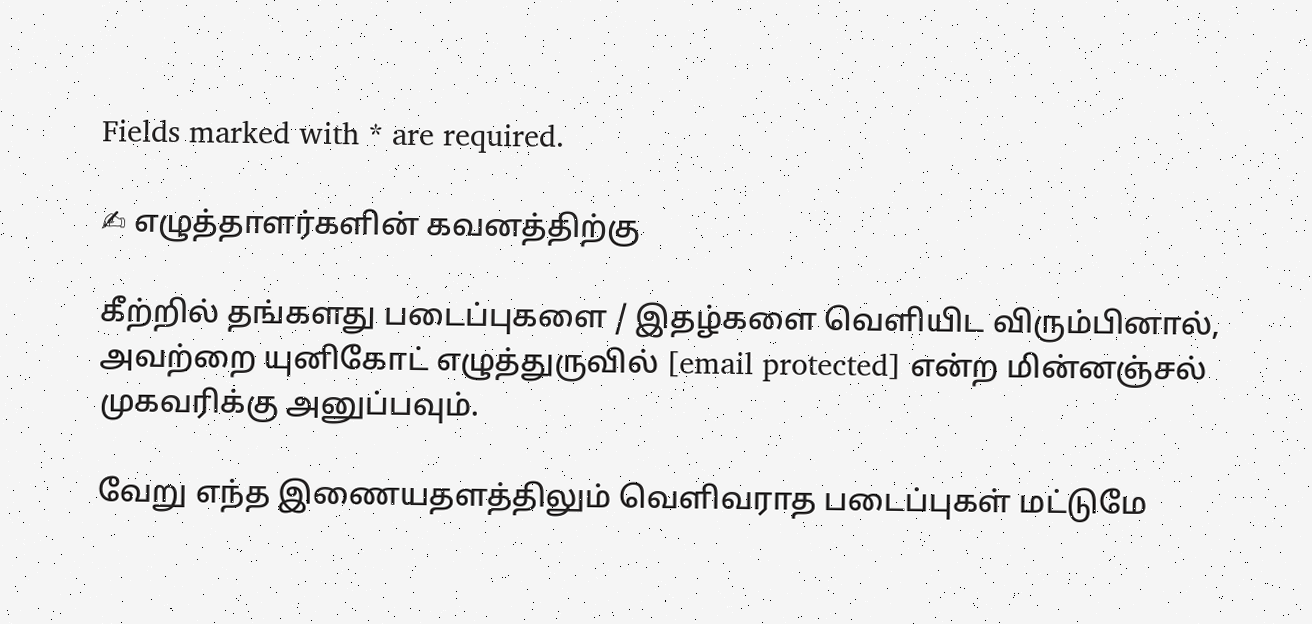Fields marked with * are required.

✍ எழுத்தாளர்களின் கவனத்திற்கு

கீற்றில் தங்களது படைப்புகளை / இதழ்களை வெளியிட விரும்பினால், அவற்றை யுனிகோட் எழுத்துருவில் [email protected] என்ற மின்னஞ்சல் முகவரிக்கு அனுப்பவும்.

வேறு எந்த இணையதளத்திலும் வெளிவராத படைப்புகள் மட்டுமே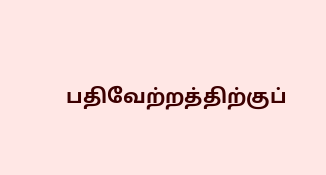பதிவேற்றத்திற்குப்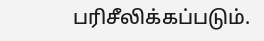பரிசீலிக்கப்படும்.